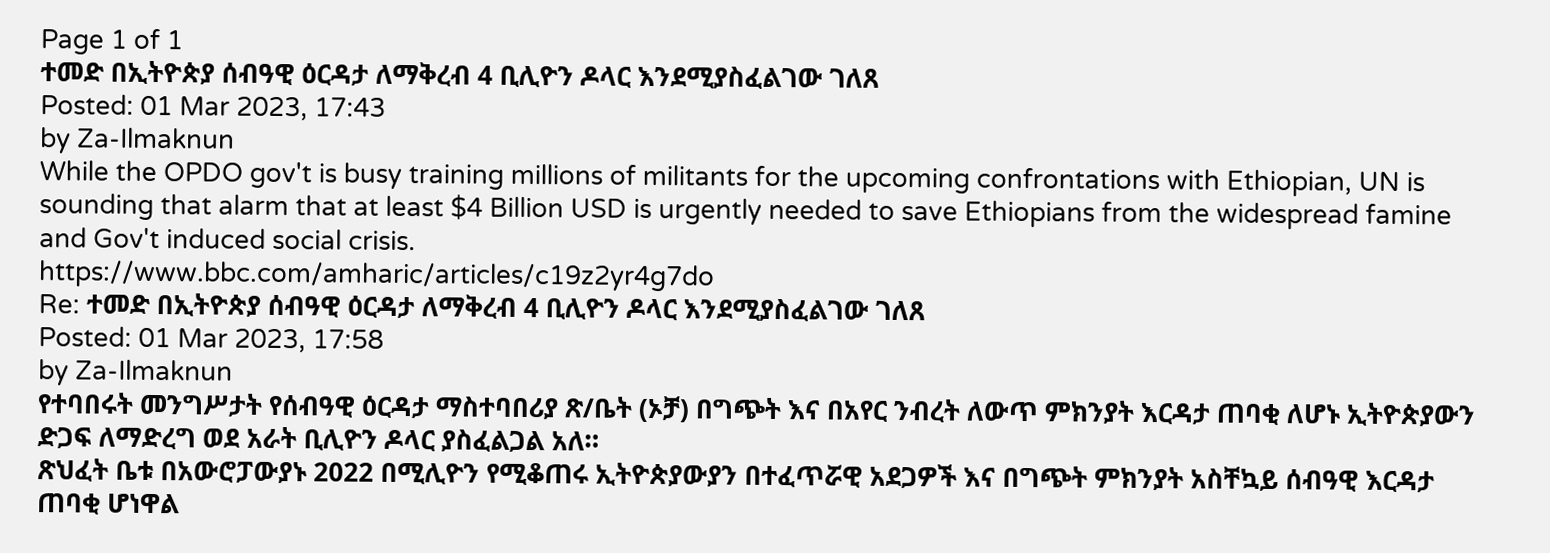Page 1 of 1
ተመድ በኢትዮጵያ ሰብዓዊ ዕርዳታ ለማቅረብ 4 ቢሊዮን ዶላር እንደሚያስፈልገው ገለጸ
Posted: 01 Mar 2023, 17:43
by Za-Ilmaknun
While the OPDO gov't is busy training millions of militants for the upcoming confrontations with Ethiopian, UN is sounding that alarm that at least $4 Billion USD is urgently needed to save Ethiopians from the widespread famine and Gov't induced social crisis.
https://www.bbc.com/amharic/articles/c19z2yr4g7do
Re: ተመድ በኢትዮጵያ ሰብዓዊ ዕርዳታ ለማቅረብ 4 ቢሊዮን ዶላር እንደሚያስፈልገው ገለጸ
Posted: 01 Mar 2023, 17:58
by Za-Ilmaknun
የተባበሩት መንግሥታት የሰብዓዊ ዕርዳታ ማስተባበሪያ ጽ/ቤት (ኦቻ) በግጭት እና በአየር ንብረት ለውጥ ምክንያት እርዳታ ጠባቂ ለሆኑ ኢትዮጵያውን ድጋፍ ለማድረግ ወደ አራት ቢሊዮን ዶላር ያስፈልጋል አለ።
ጽህፈት ቤቱ በአውሮፓውያኑ 2022 በሚሊዮን የሚቆጠሩ ኢትዮጵያውያን በተፈጥሯዊ አደጋዎች እና በግጭት ምክንያት አስቸኳይ ሰብዓዊ እርዳታ ጠባቂ ሆነዋል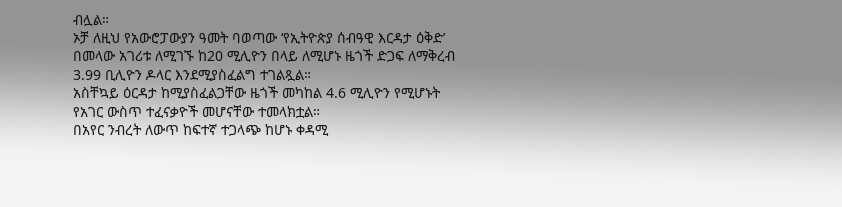ብሏል።
ኦቻ ለዚህ የአውሮፓውያን ዓመት ባወጣው ‘የኢትዮጵያ ሰብዓዊ እርዳታ ዕቅድ’ በመላው አገሪቱ ለሚገኙ ከ20 ሚሊዮን በላይ ለሚሆኑ ዜጎች ድጋፍ ለማቅረብ 3.99 ቢሊዮን ዶላር እንደሚያስፈልግ ተገልጿል።
አስቸኳይ ዕርዳታ ከሚያስፈልጋቸው ዜጎች መካከል 4.6 ሚሊዮን የሚሆኑት የአገር ውስጥ ተፈናቃዮች መሆናቸው ተመላክቷል።
በአየር ንብረት ለውጥ ከፍተኛ ተጋላጭ ከሆኑ ቀዳሚ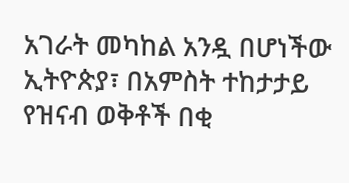አገራት መካከል አንዷ በሆነችው ኢትዮጵያ፣ በአምስት ተከታታይ የዝናብ ወቅቶች በቂ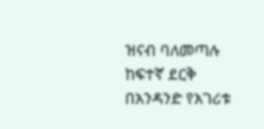ዝናብ ባለመጣሉ ከፍተኛ ደርቅ በአንዳንድ የአገሪቱ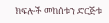ክፍሎች መከሰቱን ድርጅቱ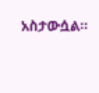አስታውሷል።